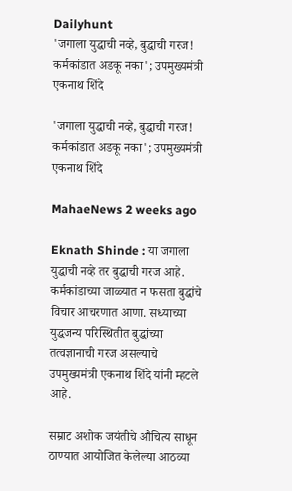Dailyhunt
'जगाला युद्धाची नव्हे, बुद्धाची गरज! कर्मकांडात अडकू नका'; उपमुख्यमंत्री एकनाथ शिंदे

'जगाला युद्धाची नव्हे, बुद्धाची गरज! कर्मकांडात अडकू नका'; उपमुख्यमंत्री एकनाथ शिंदे

MahaeNews 2 weeks ago

Eknath Shinde : या जगाला युद्धाची नव्हे तर बुद्धाची गरज आहे. कर्मकांडाच्या जाळ्यात न फसता बुद्धांचे विचार आचरणात आणा. सध्याच्या युद्धजन्य परिस्थितीत बुद्धांच्या तत्वज्ञानाची गरज असल्याचे उपमुख्यमंत्री एकनाथ शिंदे यांनी म्हटले आहे.

सम्राट अशोक जयंतीचे औचित्य साधून ठाण्यात आयोजित केलेल्या आठव्या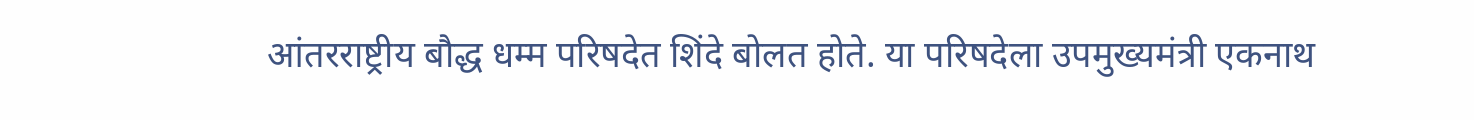आंतरराष्ट्रीय बौद्ध धम्म परिषदेत शिंदे बोलत होते. या परिषदेला उपमुख्यमंत्री एकनाथ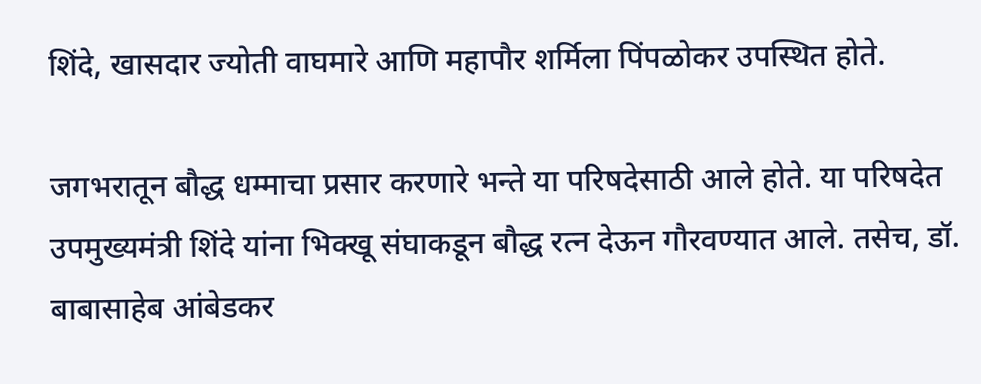शिंदे, खासदार ज्योती वाघमारे आणि महापौर शर्मिला पिंपळोकर उपस्थित होते.

जगभरातून बौद्ध धम्माचा प्रसार करणारे भन्ते या परिषदेसाठी आले होते. या परिषदेत उपमुख्यमंत्री शिंदे यांना भिक्खू संघाकडून बौद्ध रत्न देऊन गौरवण्यात आले. तसेच, डॉ. बाबासाहेब आंबेडकर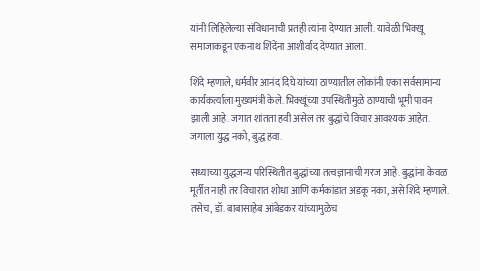यांनी लिहिलेल्या संविधानाची प्रतही त्यांना देण्यात आली. यावेळी भिक्खू समाजाकडून एकनाथ शिंदेंना आशीर्वाद देण्यात आला.

शिंदे म्हणाले, धर्मवीर आनंद दिघे यांच्या ठाण्यातील लोकांनी एका सर्वसामान्य कार्यकर्त्याला मुख्यमंत्री केले. भिक्खूंच्या उपस्थितीमुळे ठाण्याची भूमी पावन झाली आहे. जगात शांतता हवी असेल तर बुद्धांचे विचार आवश्यक आहेत. जगाला युद्ध नको, बुद्ध हवा.

सध्याच्या युद्धजन्य परिस्थितीत बुद्धांच्या तत्वज्ञानाची गरज आहे. बुद्धांना केवळ मूर्तीत नाही तर विचारात शोधा आणि कर्मकांडात अडकू नका, असे शिंदे म्हणाले. तसेच, डॉ. बाबासाहेब आंबेडकर यांच्यामुळेच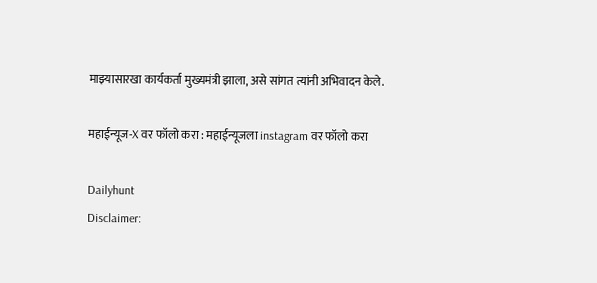माझ्यासारखा कार्यकर्ता मुख्यमंत्री झाला, असे सांगत त्यांनी अभिवादन केले.

महाईन्यूज-X वर फॉलो करा : महाईन्यूजला instagram वर फॉलो करा

Dailyhunt
Disclaimer: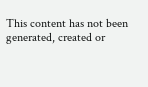This content has not been generated, created or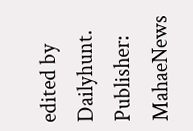edited by Dailyhunt. Publisher: MahaeNews